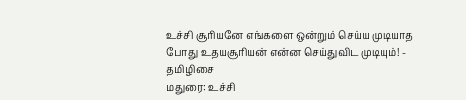உச்சி சூரியனே எங்களை ஒன்றும் செய்ய முடியாத போது உதயசூரியன் என்ன செய்துவிட முடியும்! - தமிழிசை
மதுரை: உச்சி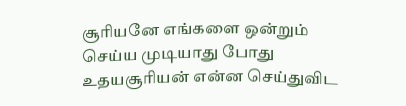சூரியனே எங்களை ஒன்றும் செய்ய முடியாது போது உதயசூரியன் என்ன செய்துவிட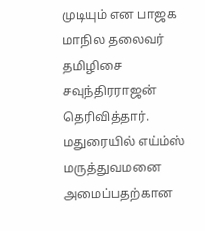முடியும் என பாஜக மாநில தலைவர் தமிழிசை சவுந்திரராஜன் தெரிவித்தார்.
மதுரையில் எய்ம்ஸ் மருத்துவமனை அமைப்பதற்கான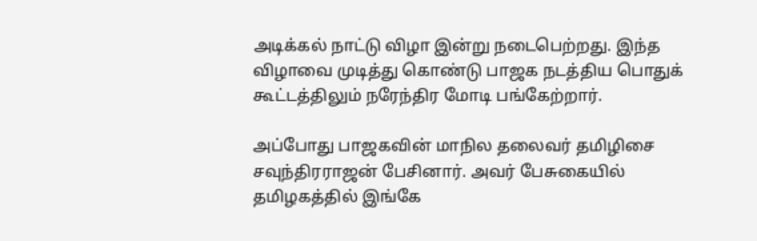அடிக்கல் நாட்டு விழா இன்று நடைபெற்றது. இந்த விழாவை முடித்து கொண்டு பாஜக நடத்திய பொதுக் கூட்டத்திலும் நரேந்திர மோடி பங்கேற்றார்.

அப்போது பாஜகவின் மாநில தலைவர் தமிழிசை சவுந்திரராஜன் பேசினார். அவர் பேசுகையில் தமிழகத்தில் இங்கே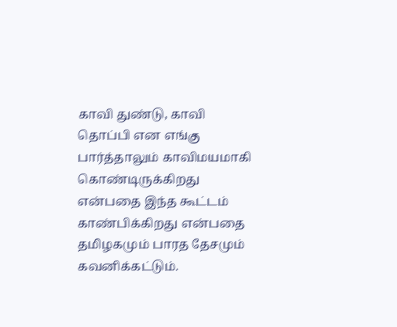காவி துண்டு, காவி தொப்பி என எங்கு பார்த்தாலும் காவிமயமாகி கொண்டிருக்கிறது என்பதை இந்த கூட்டம் காண்பிக்கிறது என்பதை தமிழகமும் பாரத தேசமும் கவனிக்கட்டும்.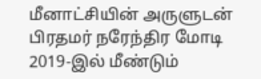மீனாட்சியின் அருளுடன் பிரதமர் நரேந்திர மோடி 2019-இல் மீண்டும்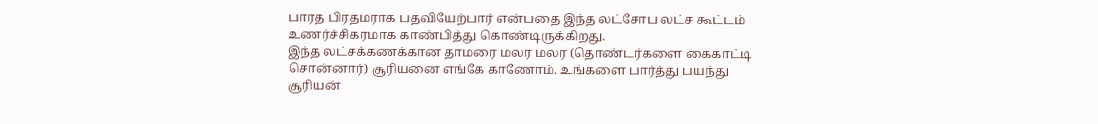பாரத பிரதமராக பதவியேற்பார் என்பதை இந்த லட்சோப லட்ச கூட்டம் உணர்ச்சிகரமாக காண்பித்து கொண்டிருக்கிறது.
இந்த லட்சக்கணக்கான தாமரை மலர மலர (தொண்டர்களை கைகாட்டி சொன்னார்) சூரியனை எங்கே காணோம். உங்களை பார்த்து பயந்து சூரியன்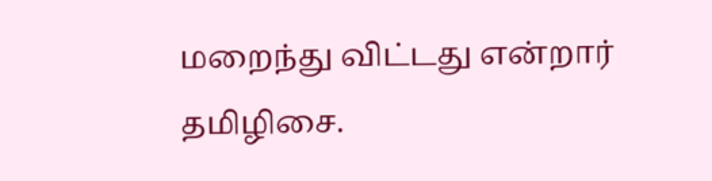மறைந்து விட்டது என்றார் தமிழிசை.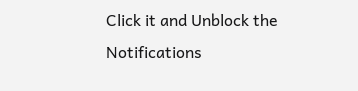Click it and Unblock the Notifications